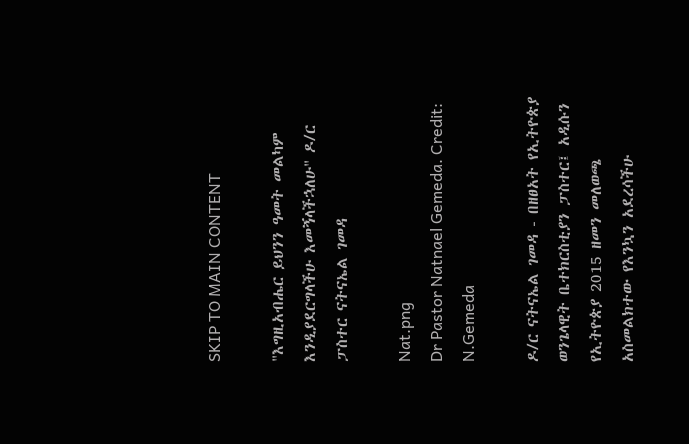SKIP TO MAIN CONTENT

"እግዚአብሔር ይህንን ዓመት መልካም እንዲያደርግላችሁ እመኝላችኋለሁ" ዶ/ር ፓስተር ናትናኤል ገመዳ

Nat.png
Dr Pastor Natnael Gemeda. Credit: N.Gemeda

ዶ/ር ናትናኤል ገመዳ - በዘፀአት የኢትዮጵያ ወንጌላዊት ቤተክርስቲያን ፓስተር፤ አዲሱን የኢትዮጵያ 2015 ዘመን መለወጫ አስመልክተው የእንኳን አደረሳችሁ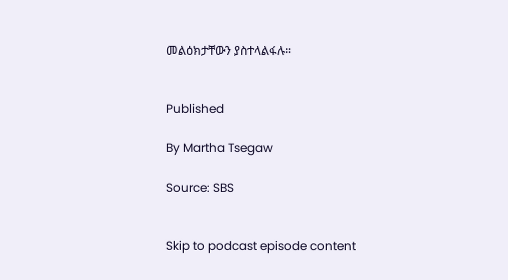መልዕክታቸውን ያስተላልፋሉ።


Published

By Martha Tsegaw

Source: SBS


Skip to podcast episode content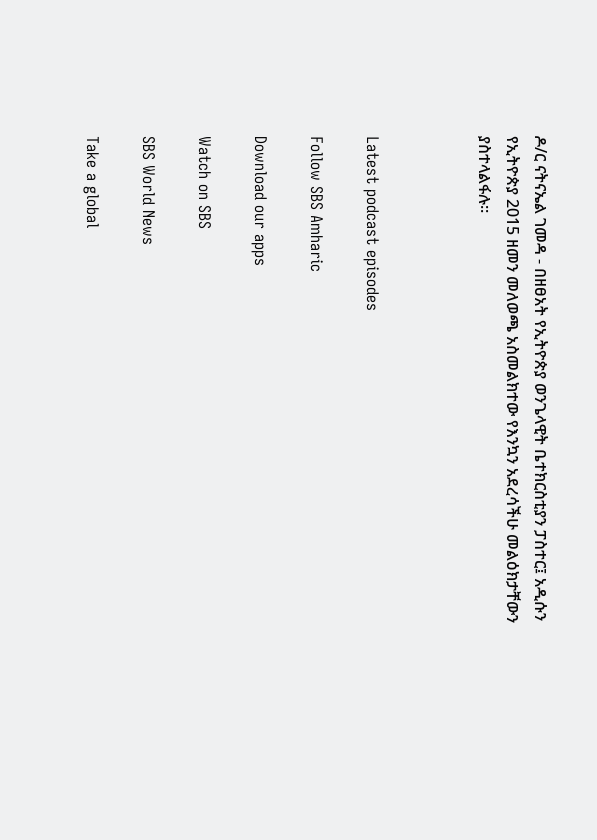ዶ/ር ናትናኤል ገመዳ - በዘፀአት የኢትዮጵያ ወንጌላዊት ቤተክርስቲያን ፓስተር፤ አዲሱን የኢትዮጵያ 2015 ዘመን መለወጫ አስመልክተው የእንኳን አደረሳችሁ መልዕክታቸውን ያስተላልፋሉ።



Latest podcast episodes

Follow SBS Amharic

Download our apps

Watch on SBS

SBS World News

Take a global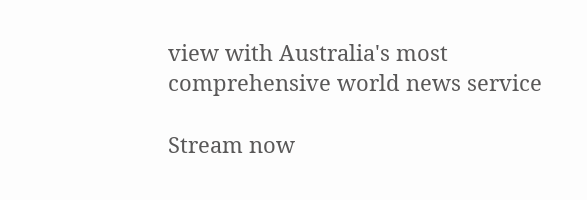view with Australia's most comprehensive world news service

Stream now